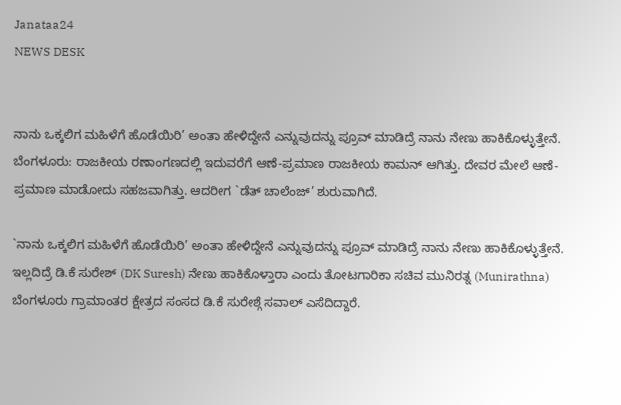Janataa24
NEWS DESK


ನಾನು ಒಕ್ಕಲಿಗ ಮಹಿಳೆಗೆ ಹೊಡೆಯಿರಿ’ ಅಂತಾ ಹೇಳಿದ್ದೇನೆ ಎನ್ನುವುದನ್ನು ಪ್ರೂವ್ ಮಾಡಿದ್ರೆ ನಾನು ನೇಣು ಹಾಕಿಕೊಳ್ಳುತ್ತೇನೆ.
ಬೆಂಗಳೂರು: ರಾಜಕೀಯ ರಣಾಂಗಣದಲ್ಲಿ ಇದುವರೆಗೆ ಆಣೆ-ಪ್ರಮಾಣ ರಾಜಕೀಯ ಕಾಮನ್ ಆಗಿತ್ತು. ದೇವರ ಮೇಲೆ ಆಣೆ-ಪ್ರಮಾಣ ಮಾಡೋದು ಸಹಜವಾಗಿತ್ತು. ಆದರೀಗ `ಡೆತ್ ಚಾಲೆಂಜ್’ ಶುರುವಾಗಿದೆ.

`ನಾನು ಒಕ್ಕಲಿಗ ಮಹಿಳೆಗೆ ಹೊಡೆಯಿರಿ’ ಅಂತಾ ಹೇಳಿದ್ದೇನೆ ಎನ್ನುವುದನ್ನು ಪ್ರೂವ್ ಮಾಡಿದ್ರೆ ನಾನು ನೇಣು ಹಾಕಿಕೊಳ್ಳುತ್ತೇನೆ. ಇಲ್ಲದಿದ್ರೆ ಡಿ.ಕೆ ಸುರೇಶ್ (DK Suresh) ನೇಣು ಹಾಕಿಕೊಳ್ತಾರಾ ಎಂದು ತೋಟಗಾರಿಕಾ ಸಚಿವ ಮುನಿರತ್ನ (Munirathna) ಬೆಂಗಳೂರು ಗ್ರಾಮಾಂತರ ಕ್ಷೇತ್ರದ ಸಂಸದ ಡಿ.ಕೆ ಸುರೇಶ್ಗೆ ಸವಾಲ್ ಎಸೆದಿದ್ದಾರೆ.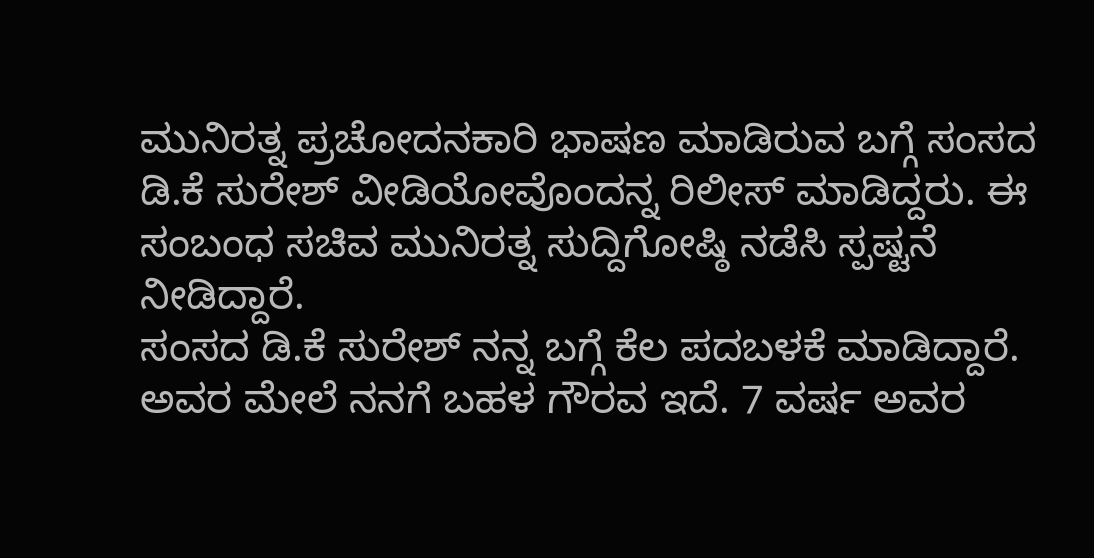ಮುನಿರತ್ನ ಪ್ರಚೋದನಕಾರಿ ಭಾಷಣ ಮಾಡಿರುವ ಬಗ್ಗೆ ಸಂಸದ ಡಿ.ಕೆ ಸುರೇಶ್ ವೀಡಿಯೋವೊಂದನ್ನ ರಿಲೀಸ್ ಮಾಡಿದ್ದರು. ಈ ಸಂಬಂಧ ಸಚಿವ ಮುನಿರತ್ನ ಸುದ್ದಿಗೋಷ್ಠಿ ನಡೆಸಿ ಸ್ಪಷ್ಟನೆ ನೀಡಿದ್ದಾರೆ.
ಸಂಸದ ಡಿ.ಕೆ ಸುರೇಶ್ ನನ್ನ ಬಗ್ಗೆ ಕೆಲ ಪದಬಳಕೆ ಮಾಡಿದ್ದಾರೆ. ಅವರ ಮೇಲೆ ನನಗೆ ಬಹಳ ಗೌರವ ಇದೆ. 7 ವರ್ಷ ಅವರ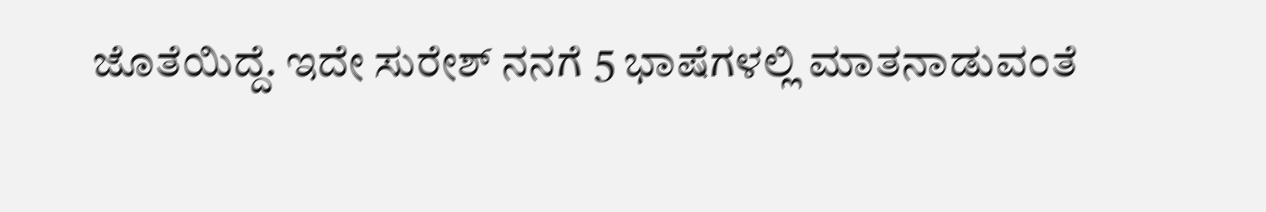ಜೊತೆಯಿದ್ದೆ. ಇದೇ ಸುರೇಶ್ ನನಗೆ 5 ಭಾಷೆಗಳಲ್ಲಿ ಮಾತನಾಡುವಂತೆ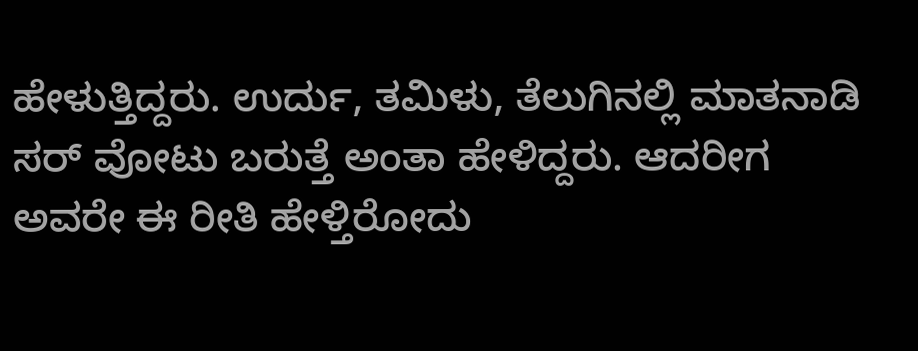ಹೇಳುತ್ತಿದ್ದರು. ಉರ್ದು, ತಮಿಳು, ತೆಲುಗಿನಲ್ಲಿ ಮಾತನಾಡಿ ಸರ್ ವೋಟು ಬರುತ್ತೆ ಅಂತಾ ಹೇಳಿದ್ದರು. ಆದರೀಗ ಅವರೇ ಈ ರೀತಿ ಹೇಳ್ತಿರೋದು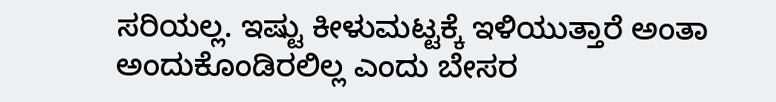ಸರಿಯಲ್ಲ. ಇಷ್ಟು ಕೀಳುಮಟ್ಟಕ್ಕೆ ಇಳಿಯುತ್ತಾರೆ ಅಂತಾ ಅಂದುಕೊಂಡಿರಲಿಲ್ಲ ಎಂದು ಬೇಸರ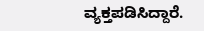ವ್ಯಕ್ತಪಡಿಸಿದ್ದಾರೆ.